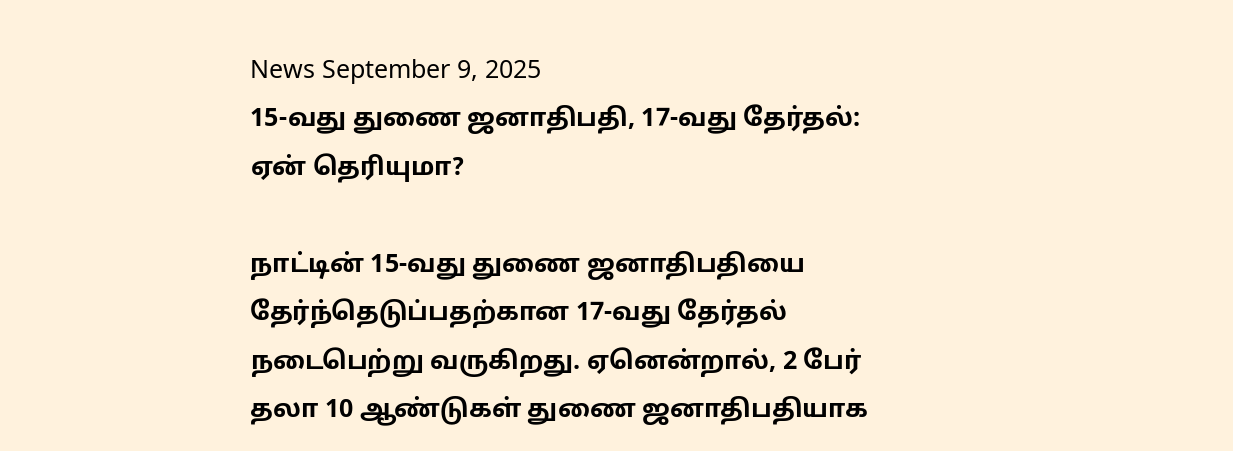News September 9, 2025
15-வது துணை ஜனாதிபதி, 17-வது தேர்தல்: ஏன் தெரியுமா?

நாட்டின் 15-வது துணை ஜனாதிபதியை தேர்ந்தெடுப்பதற்கான 17-வது தேர்தல் நடைபெற்று வருகிறது. ஏனென்றால், 2 பேர் தலா 10 ஆண்டுகள் துணை ஜனாதிபதியாக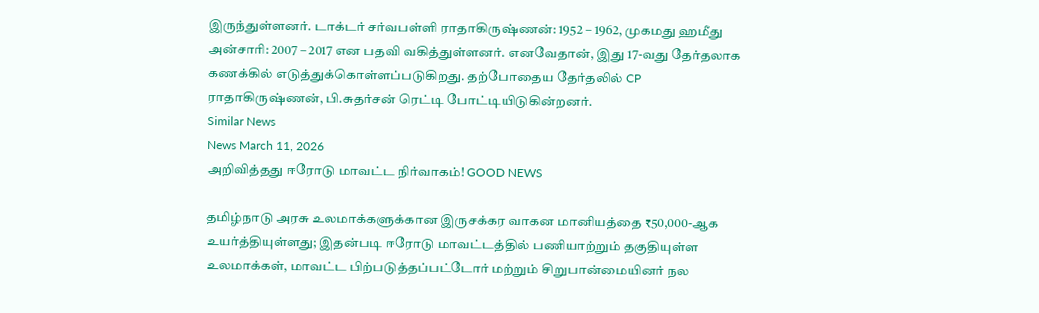இருந்துள்ளனர். டாக்டர் சர்வபள்ளி ராதாகிருஷ்ணன்: 1952 – 1962, முகமது ஹமீது அன்சாரி: 2007 – 2017 என பதவி வகித்துள்ளனர். எனவேதான், இது 17-வது தேர்தலாக கணக்கில் எடுத்துக்கொள்ளப்படுகிறது. தற்போதைய தேர்தலில் CP ராதாகிருஷ்ணன், பி.சுதர்சன் ரெட்டி போட்டியிடுகின்றனர்.
Similar News
News March 11, 2026
அறிவித்தது ஈரோடு மாவட்ட நிர்வாகம்! GOOD NEWS

தமிழ்நாடு அரசு உலமாக்களுக்கான இருசக்கர வாகன மானியத்தை ₹50,000-ஆக உயர்த்தியுள்ளது; இதன்படி ஈரோடு மாவட்டத்தில் பணியாற்றும் தகுதியுள்ள உலமாக்கள், மாவட்ட பிற்படுத்தப்பட்டோர் மற்றும் சிறுபான்மையினர் நல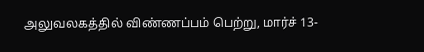அலுவலகத்தில் விண்ணப்பம் பெற்று, மார்ச் 13-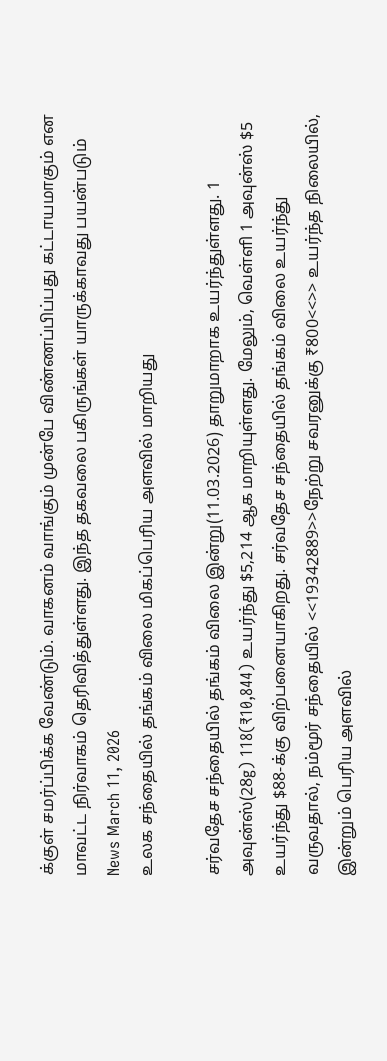க்குள் சமர்ப்பிக்க வேண்டும். வாகனம் வாங்கும் முன்பே விண்ணப்பிப்பது கட்டாயமாகும் என மாவட்ட நிர்வாகம் தெரிவித்துள்ளது. இந்த தகவலை பகிருங்கள் யாருக்காவது பயன்படும்
News March 11, 2026
உலக சந்தையில் தங்கம் விலை மிகப்பெரிய அளவில் மாறியது

சர்வதேச சந்தையில் தங்கம் விலை இன்று(11.03.2026) தாறுமாறாக உயர்ந்துள்ளது. 1 அவுன்ஸ்(28g) 118(₹10,844) உயர்ந்து $5,214 ஆக மாறியுள்ளது. மேலும், வெள்ளி 1 அவுன்ஸ் $5 உயர்ந்து $88-க்கு விற்பனையாகிறது. சர்வதேச சந்தையில் தங்கம் விலை உயர்ந்து வருவதால், நம்மூர் சந்தையில் <<19342889>>நேற்று சவரனுக்கு ₹800<<>> உயர்ந்த நிலையில், இன்றும் பெரிய அளவில்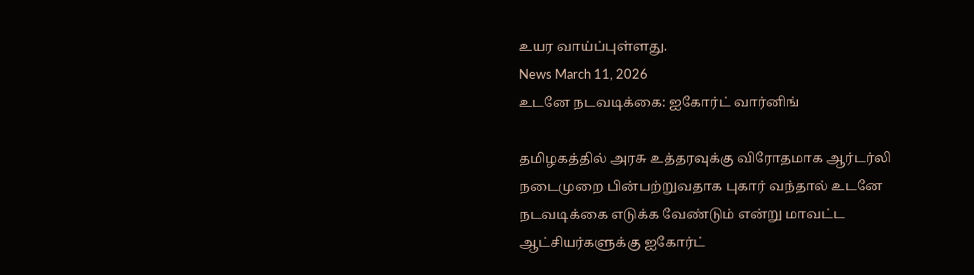உயர வாய்ப்புள்ளது.
News March 11, 2026
உடனே நடவடிக்கை: ஐகோர்ட் வார்னிங்

தமிழகத்தில் அரசு உத்தரவுக்கு விரோதமாக ஆர்டர்லி நடைமுறை பின்பற்றுவதாக புகார் வந்தால் உடனே நடவடிக்கை எடுக்க வேண்டும் என்று மாவட்ட ஆட்சியர்களுக்கு ஐகோர்ட்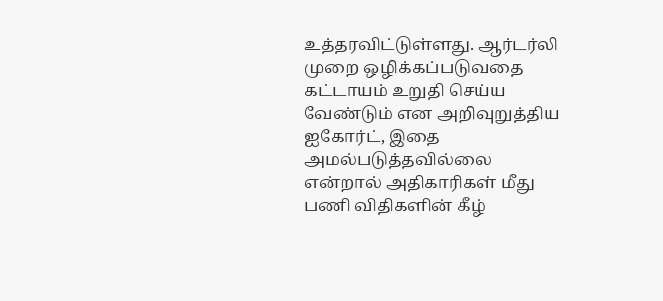உத்தரவிட்டுள்ளது. ஆர்டர்லி முறை ஒழிக்கப்படுவதை கட்டாயம் உறுதி செய்ய வேண்டும் என அறிவுறுத்திய ஐகோர்ட், இதை அமல்படுத்தவில்லை என்றால் அதிகாரிகள் மீது பணி விதிகளின் கீழ்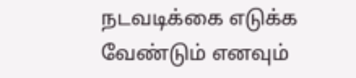நடவடிக்கை எடுக்க வேண்டும் எனவும்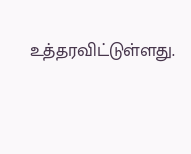உத்தரவிட்டுள்ளது.